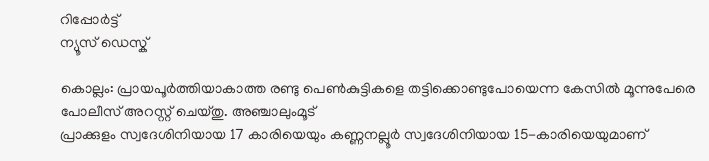റിപ്പോര്‍ട്ട്
ന്യൂസ് ഡെസ്ക്

കൊല്ലം: പ്രായപൂര്‍ത്തിയാകാത്ത രണ്ടു പെണ്‍കുട്ടികളെ തട്ടിക്കൊണ്ടുപോയെന്ന കേസില്‍ മൂന്നുപേരെ പോലീസ് അറസ്റ്റ് ചെയ്തു. അഞ്ചാലുംമൂട്
പ്രാക്കുളം സ്വദേശിനിയായ 17 കാരിയെയും കണ്ണനല്ലൂര്‍ സ്വദേശിനിയായ 15-കാരിയെയുമാണ്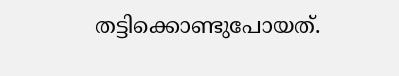തട്ടിക്കൊണ്ടുപോയത്.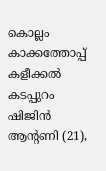കൊല്ലം കാക്കത്തോപ്പ് കളീക്കല്‍ കടപ്പുറം ഷിജിന്‍ ആന്റണി (21),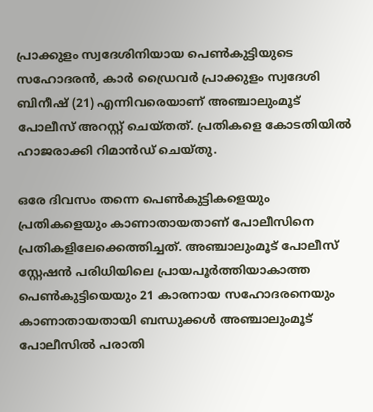പ്രാക്കുളം സ്വദേശിനിയായ പെണ്‍കുട്ടിയുടെ സഹോദരന്‍, കാര്‍ ഡ്രൈവര്‍ പ്രാക്കുളം സ്വദേശി ബിനീഷ് (21) എന്നിവരെയാണ് അഞ്ചാലുംമൂട് പോലീസ് അറസ്റ്റ് ചെയ്തത്. പ്രതികളെ കോടതിയില്‍ ഹാജരാക്കി റിമാന്‍ഡ് ചെയ്തു.

ഒരേ ദിവസം തന്നെ പെൺകുട്ടികളെയും പ്രതികളെയും കാണാതായതാണ് പോലീസിനെ പ്രതികളിലേക്കെത്തിച്ചത്. അഞ്ചാലുംമൂട് പോലീസ് സ്റ്റേഷന്‍ പരിധിയിലെ പ്രായപൂര്‍ത്തിയാകാത്ത പെണ്‍കുട്ടിയെയും 21 കാരനായ സഹോദരനെയും കാണാതായതായി ബന്ധുക്കള്‍ അഞ്ചാലുംമൂട് പോലീസില്‍ പരാതി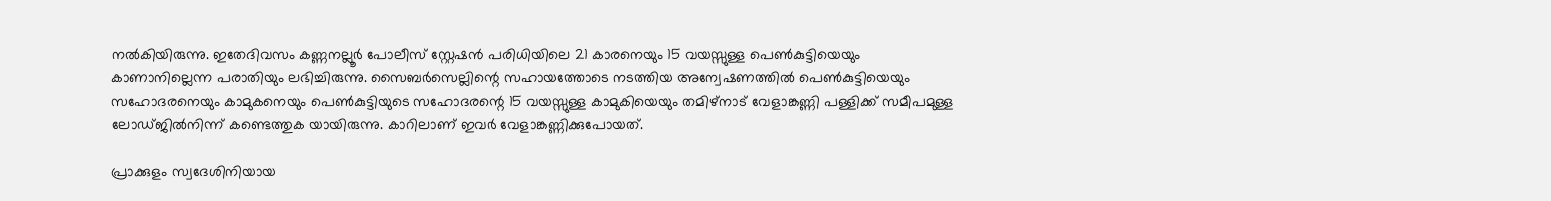നല്‍കിയിരുന്നു. ഇതേദിവസം കണ്ണനല്ലൂര്‍ പോലീസ് സ്റ്റേഷന്‍ പരിധിയിലെ 21 കാരനെയും 15 വയസ്സുള്ള പെണ്‍കുട്ടിയെയും കാണാനില്ലെന്ന പരാതിയും ലഭിച്ചിരുന്നു. സൈബര്‍സെല്ലിന്റെ സഹായത്തോടെ നടത്തിയ അന്വേഷണത്തില്‍ പെണ്‍കുട്ടിയെയും സഹോദരനെയും കാമുകനെയും പെണ്‍കുട്ടിയുടെ സഹോദരന്റെ 15 വയസ്സുള്ള കാമുകിയെയും തമിഴ്‌നാട് വേളാങ്കണ്ണി പള്ളിക്ക് സമീപമുള്ള ലോഡ്ജില്‍നിന്ന് കണ്ടെത്തുക യായിരുന്നു. കാറിലാണ് ഇവര്‍ വേളാങ്കണ്ണിക്കുപോയത്.

പ്രാക്കുളം സ്വദേശിനിയായ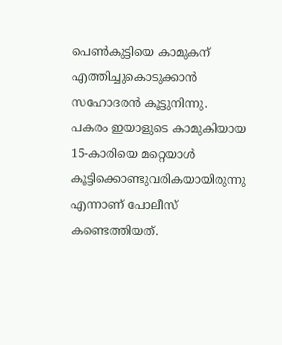പെണ്‍കുട്ടിയെ കാമുകന് എത്തിച്ചുകൊടുക്കാന്‍ സഹോദരന്‍ കൂട്ടുനിന്നു. പകരം ഇയാളുടെ കാമുകിയായ 15-കാരിയെ മറ്റെയാള്‍ കൂട്ടിക്കൊണ്ടുവരികയായിരുന്നു എന്നാണ് പോലീസ് കണ്ടെത്തിയത്.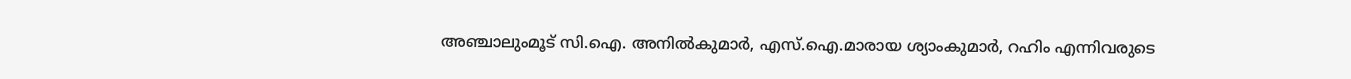അഞ്ചാലുംമൂട് സി.ഐ. അനില്‍കുമാര്‍, എസ്.ഐ.മാരായ ശ്യാംകുമാര്‍, റഹിം എന്നിവരുടെ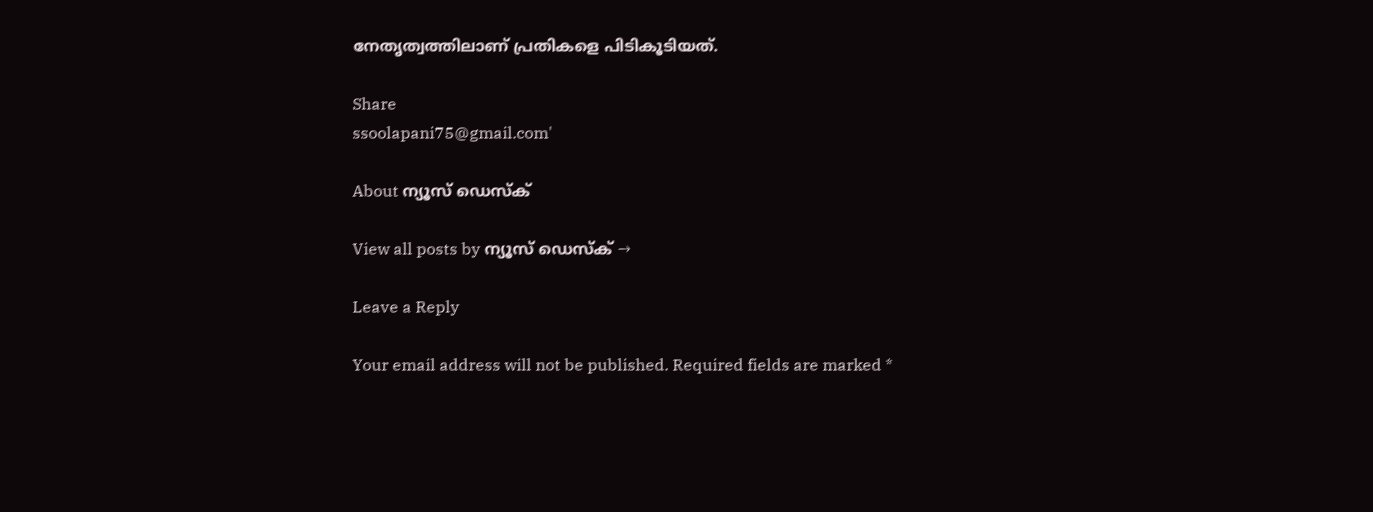നേതൃത്വത്തിലാണ് പ്രതികളെ പിടികൂടിയത്.

Share
ssoolapani75@gmail.com'

About ന്യൂസ് ഡെസ്ക്

View all posts by ന്യൂസ് ഡെസ്ക് →

Leave a Reply

Your email address will not be published. Required fields are marked *